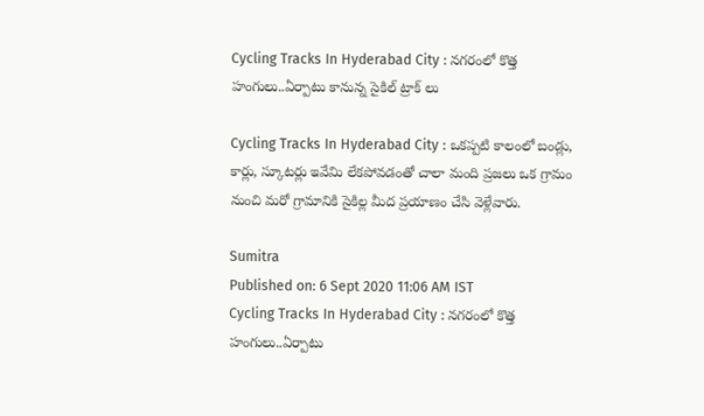Cycling Tracks In Hyderabad City : నగరంలో కొత్త హంగులు..ఏర్పాటు కానున్న సైకిల్ ట్రాక్ లు

Cycling Tracks In Hyderabad City : ఒకప్పటి కాలంలో బండ్లు, కార్లు, స్కూటర్లు ఇవేమి లేకపోవడంతో చాలా మంది ప్రజలు ఒక గ్రామం నుంచి మరో గ్రామానికి సైకిల్ల మీద ప్రయాణం చేసి వెళ్లేవారు.

Sumitra
Published on: 6 Sept 2020 11:06 AM IST
Cycling Tracks In Hyderabad City : నగరంలో కొత్త హంగులు..ఏర్పాటు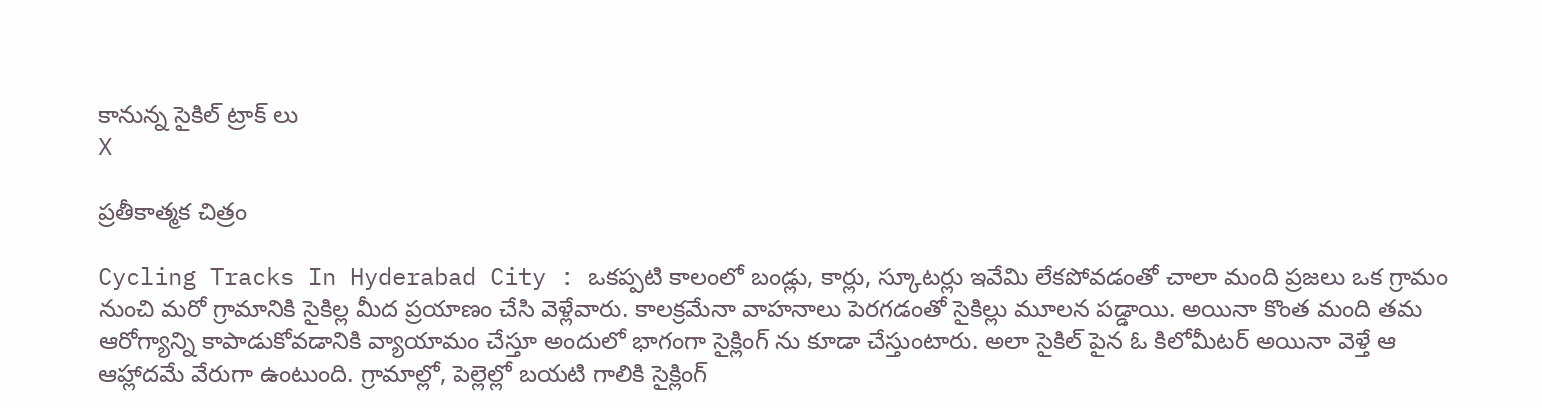కానున్న సైకిల్ ట్రాక్ లు
X

ప్రతీకాత్మక చిత్రం

Cycling Tracks In Hyderabad City : ఒకప్పటి కాలంలో బండ్లు, కార్లు, స్కూటర్లు ఇవేమి లేకపోవడంతో చాలా మంది ప్రజలు ఒక గ్రామం నుంచి మరో గ్రామానికి సైకిల్ల మీద ప్రయాణం చేసి వెళ్లేవారు. కాలక్రమేనా వాహనాలు పెరగడంతో సైకిల్లు మూలన పడ్డాయి. అయినా కొంత మంది తమ ఆరోగ్యాన్ని కాపాడుకోవడానికి వ్యాయామం చేస్తూ అందులో భాగంగా సైక్లింగ్ ను కూడా చేస్తుంటారు. అలా సైకిల్ పైన ఓ కిలోమీటర్ అయినా వెళ్తే ఆ ఆహ్లాదమే వేరుగా ఉంటుంది. గ్రామాల్లో, పెల్లెల్లో బయటి గాలికి సైక్లింగ్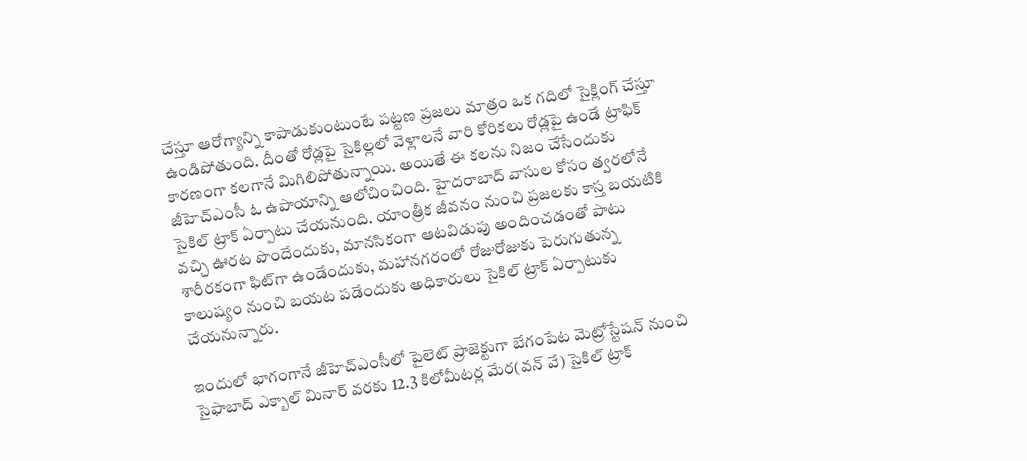చేస్తూ ఆరోగ్యాన్ని కాపాడుకుంటుంటే పట్టణ ప్రజలు మాత్రం ఒక గదిలో సైక్లింగ్ చేస్తూ ఉండిపోతుంది. దీంతో రోడ్లపై సైకిల్లలో వెళ్లాలనే వారి కోరికలు రోడ్లపై ఉండే ట్రాఫిక్ కారణంగా కలగానే మిగిలిపోతున్నాయి. అయితే ఈ కలను నిజం చేసేందుకు జీహెచ్ఎంసీ ఓ ఉపాయాన్ని ఆలోచించింది. హైదరాబాద్ వాసుల కోసం త్వరలోనే సైకిల్ ట్రాక్ ఏర్పాటు చేయనుంది. యాంత్రీక జీవనం నుంచి ప్రజలకు కాస్త బయటికి వచ్చి ఊరట పొందేందుకు, మానసికంగా ఆటవిడుపు అందించడంతో పాటు శారీరకంగా ఫిట్‌గా ఉండేందుకు, మహానగరంలో రోజురోజుకు పెరుగుతున్న కాలుష్యం నుంచి బయట పడేందుకు అధికారులు సైకిల్‌ ట్రాక్ ఏర్పాటుకు చేయనున్నారు.

ఇందులో భాగంగానే జీహెచ్‌ఎంసీలో పైలెట్‌ ప్రాజెక్టుగా బేగంపేట మెట్రోస్టేషన్‌ నుంచి సైఫాబాద్‌ ఎక్బాల్‌ మినార్‌ వరకు 12.3 కిలోమీటర్ల మేర(వన్‌ వే) సైకిల్‌ ట్రాక్‌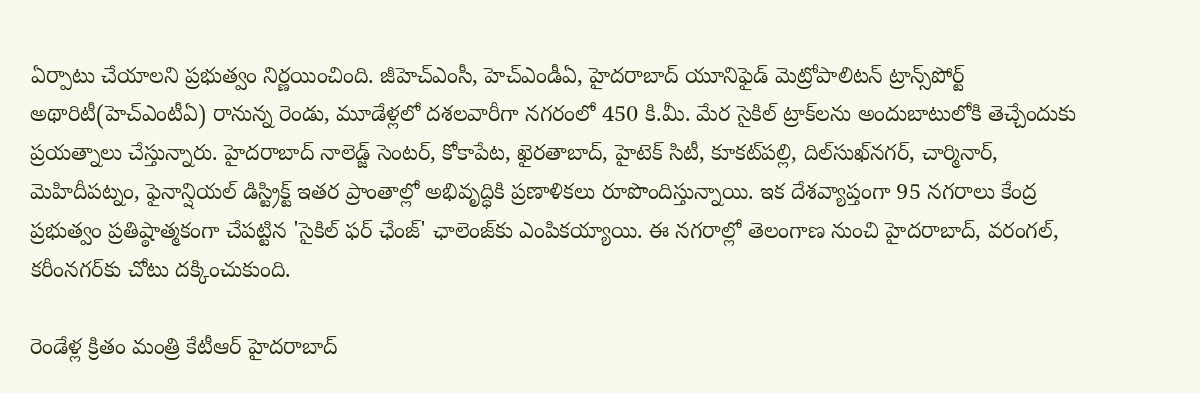ఏర్పాటు చేయాలని ప్రభుత్వం నిర్ణయించింది. జీహెచ్‌ఎంసీ, హెచ్‌ఎండీఏ, హైదరాబాద్‌ యూనిఫైడ్‌ మెట్రోపాలిటన్‌ ట్రాన్స్‌పోర్ట్‌ అథారిటీ(హెచ్‌ఎంటీఏ) రానున్న రెండు, మూడేళ్లలో దశలవారీగా నగరంలో 450 కి.మీ. మేర సైకిల్‌ ట్రాక్‌లను అందుబాటులోకి తెచ్చేందుకు ప్రయత్నాలు చేస్తున్నారు. హైదరాబాద్‌ నాలెడ్జ్‌ సెంటర్, కోకాపేట, ఖైరతాబాద్, హైటెక్‌ సిటీ, కూకట్‌పల్లి, దిల్‌సుఖ్‌నగర్, చార్మినార్, మెహిదీపట్నం, ఫైనాన్షియల్‌ డిస్ట్రిక్ట్ ఇతర ప్రాంతాల్లో అభివృద్ధికి ప్రణాళికలు రూపొందిస్తున్నాయి. ఇక దేశవ్యాప్తంగా 95 నగరాలు కేంద్ర ప్రభుత్వం ప్రతిష్ఠాత్మకంగా చేపట్టిన 'సైకిల్‌ ఫర్‌ ఛేంజ్‌' ఛాలెంజ్‌కు ఎంపికయ్యాయి. ఈ నగరాల్లో తెలంగాణ నుంచి హైదరాబాద్, వరంగల్, కరీంనగర్‌కు చోటు దక్కించుకుంది.

రెండేళ్ల క్రితం మంత్రి కేటీఆర్‌ హైదరాబాద్‌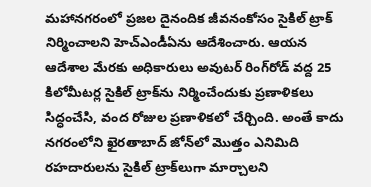మహానగరంలో ప్రజల దైనందిక జీవనంకోసం సైకిల్‌ ట్రాక్‌ నిర్మించాలని హెచ్‌ఎండీఏను ఆదేశించారు. ఆయన ఆదేశాల మేరకు అధికారులు అవుటర్‌ రింగ్‌రోడ్‌ వద్ద 25 కిలోమీటర్ల సైకిల్‌ ట్రాక్‌ను నిర్మించేందుకు ప్రణాళికలు సిద్ధంచేసి, వంద రోజుల ప్రణాళికలో చేర్చింది. అంతే కాదు నగరంలోని ఖైరతాబాద్‌ జోన్‌లో మొత్తం ఎనిమిది రహదారులను సైకిల్‌ ట్రాక్‌లుగా మార్చాలని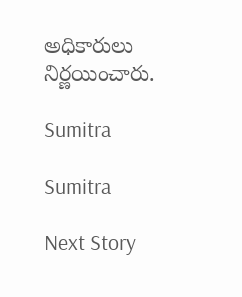అధికారులు నిర్ణయించారు.

Sumitra

Sumitra

Next Story